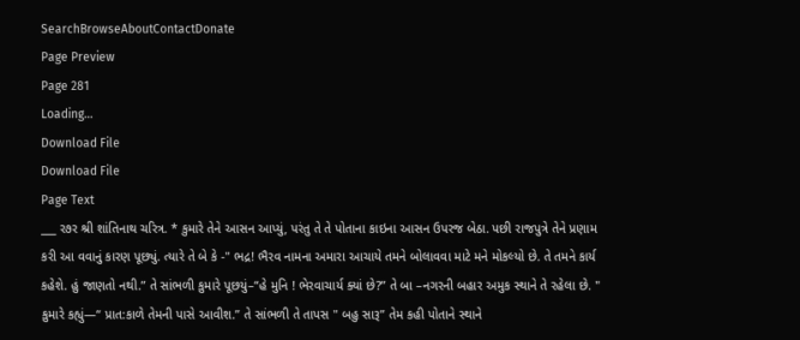SearchBrowseAboutContactDonate
Page Preview
Page 281
Loading...
Download File
Download File
Page Text
___ ર૭ર શ્રી શાંતિનાથ ચરિત્ર. * કુમારે તેને આસન આપ્યું, પરંતુ તે તે પોતાના કાઇના આસન ઉપરજ બેઠા. પછી રાજપુત્રે તેને પ્રણામ કરી આ વવાનું કારણ પૂછ્યું. ત્યારે તે બે કે -" ભદ્ર! ભૈરવ નામના અમારા આચાયે તમને બોલાવવા માટે મને મોકલ્યો છે. તે તમને કાર્ય કહેશે. હું જાણતો નથી.” તે સાંભળી કુમારે પૂછયું–“હે મુનિ ! ભેરવાચાર્ય ક્યાં છે?” તે બા –નગરની બહાર અમુક સ્થાને તે રહેલા છે. " કુમારે કહ્યું—“ પ્રાત:કાળે તેમની પાસે આવીશ.” તે સાંભળી તે તાપસ " બહુ સારૂ” તેમ કહી પોતાને સ્થાને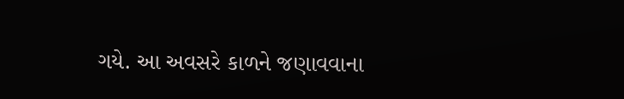ગયે. આ અવસરે કાળને જણાવવાના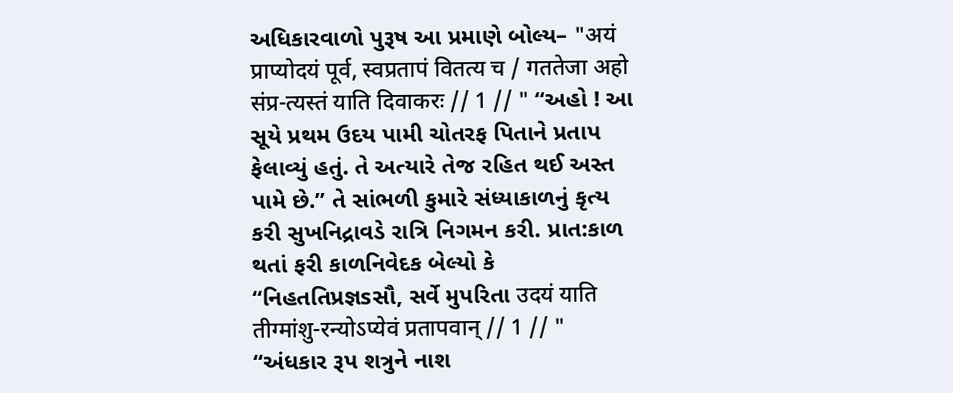અધિકારવાળો પુરૂષ આ પ્રમાણે બોલ્ય– "अयं प्राप्योदयं पूर्व, स्वप्रतापं वितत्य च / गततेजा अहो संप्र-त्यस्तं याति दिवाकरः // 1 // " “અહો ! આ સૂયે પ્રથમ ઉદય પામી ચોતરફ પિતાને પ્રતાપ ફેલાવ્યું હતું. તે અત્યારે તેજ રહિત થઈ અસ્ત પામે છે.” તે સાંભળી કુમારે સંધ્યાકાળનું કૃત્ય કરી સુખનિદ્રાવડે રાત્રિ નિગમન કરી. પ્રાત:કાળ થતાં ફરી કાળનિવેદક બેલ્યો કે “નિહતતિપ્રજ્ઞsસૌ, સર્વે મુપરિતા उदयं याति तीग्मांशु-रन्योऽप्येवं प्रतापवान् // 1 // " “અંધકાર રૂપ શત્રુને નાશ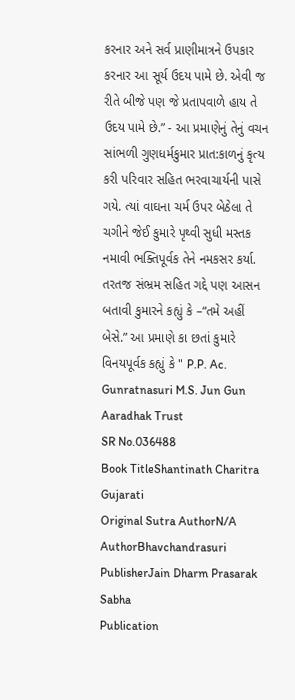કરનાર અને સર્વ પ્રાણીમાત્રને ઉપકાર કરનાર આ સૂર્ય ઉદય પામે છે. એવી જ રીતે બીજે પણ જે પ્રતાપવાળે હાય તે ઉદય પામે છે.” - આ પ્રમાણેનું તેનું વચન સાંભળી ગુણધર્મકુમાર પ્રાત:કાળનું કૃત્ય કરી પરિવાર સહિત ભરવાચાર્યની પાસે ગયે. ત્યાં વાઘના ચર્મ ઉપર બેઠેલા તે ચગીને જેઈ કુમારે પૃથ્વી સુધી મસ્તક નમાવી ભક્તિપૂર્વક તેને નમકસર કર્યા. તરતજ સંભ્રમ સહિત ગદ્દે પણ આસન બતાવી કુમારને કહ્યું કે –“તમે અહીં બેસે.” આ પ્રમાણે કા છતાં કુમારે વિનયપૂર્વક કહ્યું કે " P.P. Ac. Gunratnasuri M.S. Jun Gun Aaradhak Trust
SR No.036488
Book TitleShantinath Charitra Gujarati
Original Sutra AuthorN/A
AuthorBhavchandrasuri
PublisherJain Dharm Prasarak Sabha
Publication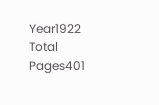Year1922
Total Pages401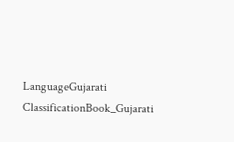LanguageGujarati
ClassificationBook_Gujarati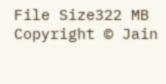File Size322 MB
Copyright © Jain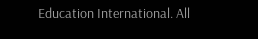Education International. All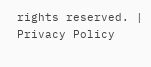rights reserved. | Privacy Policy